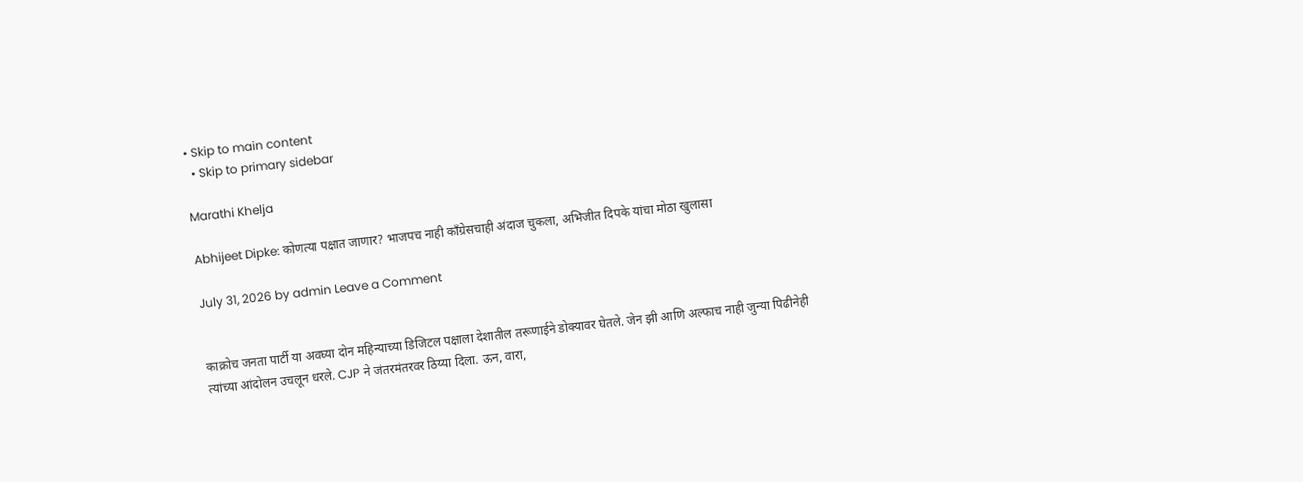• Skip to main content
  • Skip to primary sidebar

Marathi Khelja

Abhijeet Dipke: कोणत्या पक्षात जाणार? भाजपच नाही काँग्रेसचाही अंदाज चुकला, अभिजीत दिपके यांचा मोठा खुलासा

July 31, 2026 by admin Leave a Comment


काक्रोच जनता पार्टी या अवघ्या दोन महिन्याच्या डिजिटल पक्षाला देशातील तरूणाईने डोक्यावर घेतले. जेन झी आणि अल्फाच नाही जुन्या पिढीनेही त्यांच्या आंदोलन उचलून धरले. CJP ने जंतरमंतरवर ठिय्या दिला. ऊन, वारा,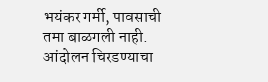भयंकर गर्मी, पावसाची तमा बाळगली नाही. आंदोलन चिरडण्याचा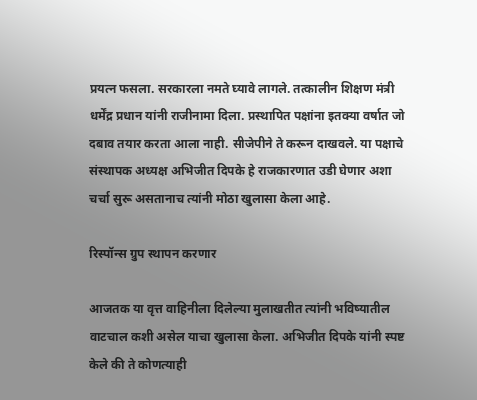प्रयत्न फसला. सरकारला नमते घ्यावे लागले. तत्कालीन शिक्षण मंत्री धर्मेंद्र प्रधान यांनी राजीनामा दिला. प्रस्थापित पक्षांना इतक्या वर्षात जो दबाव तयार करता आला नाही. सीजेपीने ते करून दाखवले. या पक्षाचे संस्थापक अध्यक्ष अभिजीत दिपके हे राजकारणात उडी घेणार अशा चर्चा सुरू असतानाच त्यांनी मोठा खुलासा केला आहे.

रिस्पॉन्स ग्रुप स्थापन करणार

आजतक या वृत्त वाहिनीला दिलेल्या मुलाखतीत त्यांनी भविष्यातील वाटचाल कशी असेल याचा खुलासा केला. अभिजीत दिपके यांनी स्पष्ट केले की ते कोणत्याही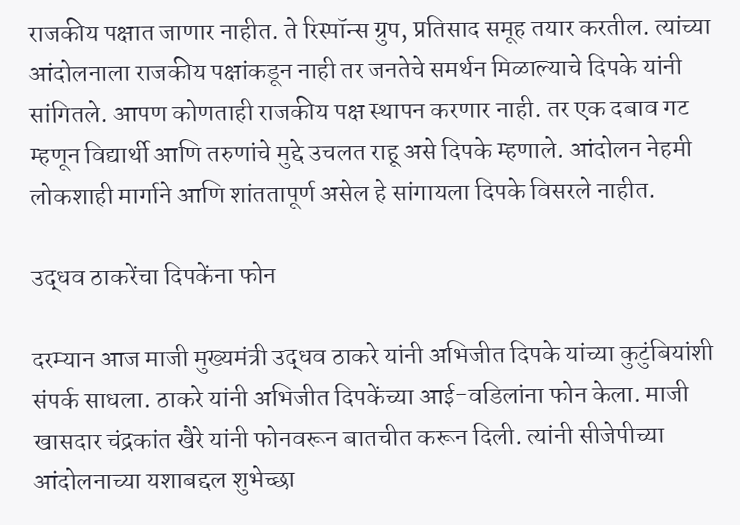राजकीय पक्षात जाणार नाहीत. ते रिस्पॉन्स ग्रुप, प्रतिसाद समूह तयार करतील. त्यांच्या आंदोलनाला राजकीय पक्षांकडून नाही तर जनतेचे समर्थन मिळाल्याचे दिपके यांनी सांगितले. आपण कोणताही राजकीय पक्ष स्थापन करणार नाही. तर एक दबाव गट म्हणून विद्यार्थी आणि तरुणांचे मुद्दे उचलत राहू असे दिपके म्हणाले. आंदोलन नेहमी लोकशाही मार्गाने आणि शांततापूर्ण असेल हे सांगायला दिपके विसरले नाहीत.

उद्धव ठाकरेंचा दिपकेंना फोन

दरम्यान आज माजी मुख्यमंत्री उद्धव ठाकरे यांनी अभिजीत दिपके यांच्या कुटुंबियांशी संपर्क साधला. ठाकरे यांनी अभिजीत दिपकेंच्या आई-वडिलांना फोन केला. माजी खासदार चंद्रकांत खैरे यांनी फोनवरून बातचीत करून दिली. त्यांनी सीजेपीच्या आंदोलनाच्या यशाबद्दल शुभेच्छा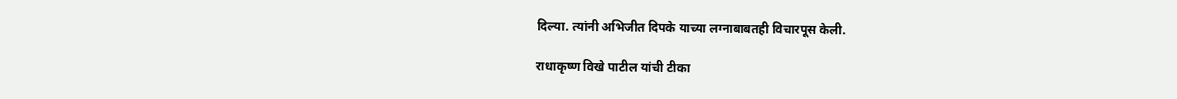दिल्या. त्यांनी अभिजीत दिपके याच्या लग्नाबाबतही विचारपूस केली.

राधाकृष्ण विखे पाटील यांची टीका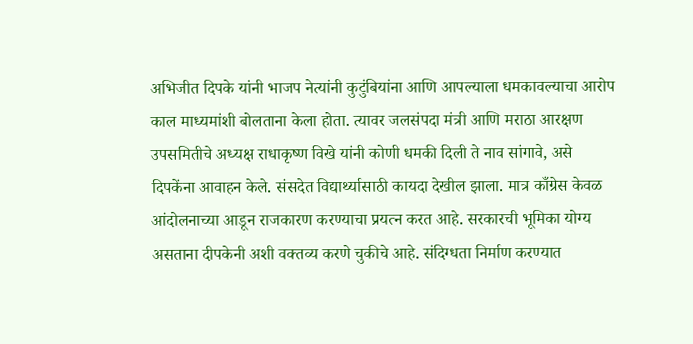अभिजीत दिपके यांनी भाजप नेत्यांनी कुटुंबियांना आणि आपल्याला धमकावल्याचा आरोप काल माध्यमांशी बोलताना केला होता. त्यावर जलसंपदा मंत्री आणि मराठा आरक्षण उपसमितीचे अध्यक्ष राधाकृष्ण विखे यांनी कोणी धमकी दिली ते नाव सांगावे, असे दिपकेंना आवाहन केले. संसदेत विद्यार्थ्यासाठी कायदा देखील झाला. मात्र काँग्रेस केवळ आंदोलनाच्या आडून राजकारण करण्याचा प्रयत्न करत आहे. सरकारची भूमिका योग्य असताना दीपकेनी अशी वक्तव्य करणे चुकीचे आहे. संदिग्धता निर्माण करण्यात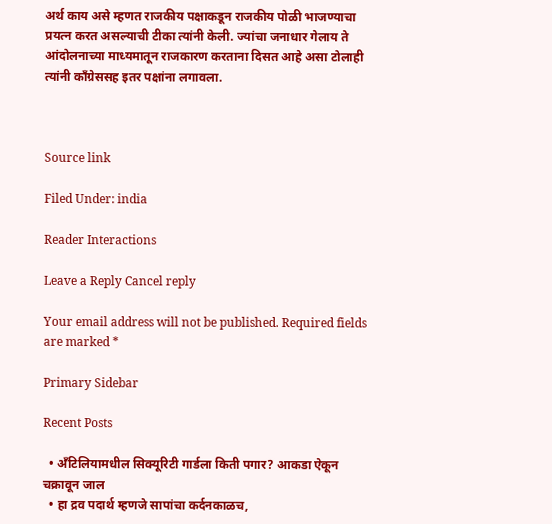अर्थ काय असे म्हणत राजकीय पक्षाकडून राजकीय पोळी भाजण्याचा प्रयत्न करत असल्याची टीका त्यांनी केली. ज्यांचा जनाधार गेलाय ते आंदोलनाच्या माध्यमातून राजकारण करताना दिसत आहे असा टोलाही त्यांनी काँग्रेससह इतर पक्षांना लगावला.



Source link

Filed Under: india

Reader Interactions

Leave a Reply Cancel reply

Your email address will not be published. Required fields are marked *

Primary Sidebar

Recent Posts

  • अँटिलियामधील सिक्यूरिटी गार्डला किती पगार? आकडा ऐकून चक्रावून जाल
  • हा द्रव पदार्थ म्हणजे सापांचा कर्दनकाळच,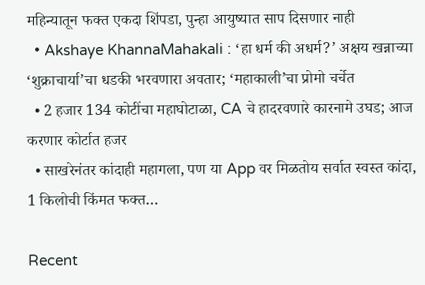महिन्यातून फक्त एकदा शिंपडा, पुन्हा आयुष्यात साप दिसणार नाही
  • Akshaye KhannaMahakali : ‘हा धर्म की अधर्म?’ अक्षय खन्नाच्या ‘शुक्राचार्या’चा धडकी भरवणारा अवतार; ‘महाकाली’चा प्रोमो चर्चेत
  • 2 हजार 134 कोटींचा महाघोटाळा, CA चे हादरवणारे कारनामे उघड; आज करणार कोर्टात हजर
  • साखरेनंतर कांदाही महागला, पण या App वर मिळतोय सर्वात स्वस्त कांदा, 1 किलोची किंमत फक्त…

Recent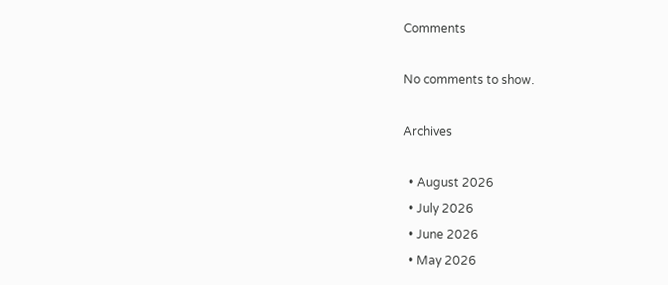Comments

No comments to show.

Archives

  • August 2026
  • July 2026
  • June 2026
  • May 2026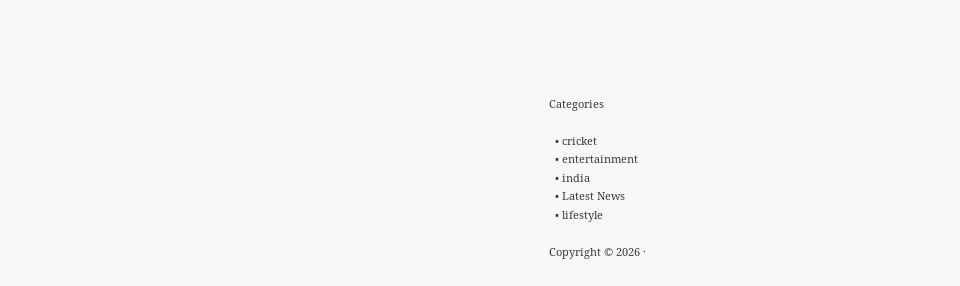Categories

  • cricket
  • entertainment
  • india
  • Latest News
  • lifestyle

Copyright © 2026 ·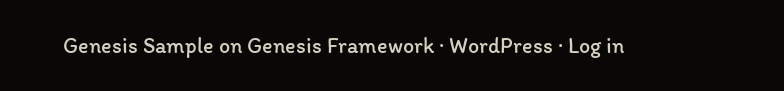Genesis Sample on Genesis Framework · WordPress · Log in